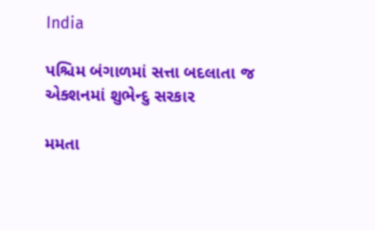India

પશ્ચિમ બંગાળમાં સત્તા બદલાતા જ એક્શનમાં શુભેન્દુ સરકાર

મમતા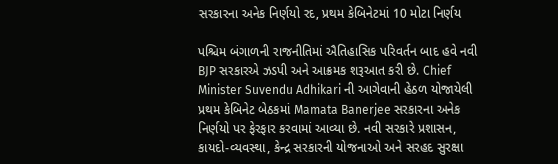સરકારના અનેક નિર્ણયો રદ, પ્રથમ કેબિનેટમાં 10 મોટા નિર્ણય

પશ્ચિમ બંગાળની રાજનીતિમાં ઐતિહાસિક પરિવર્તન બાદ હવે નવી BJP સરકારએ ઝડપી અને આક્રમક શરૂઆત કરી છે. Chief Minister Suvendu Adhikari ની આગેવાની હેઠળ યોજાયેલી પ્રથમ કેબિનેટ બેઠકમાં Mamata Banerjee સરકારના અનેક નિર્ણયો પર ફેરફાર કરવામાં આવ્યા છે. નવી સરકારે પ્રશાસન, કાયદો-વ્યવસ્થા, કેન્દ્ર સરકારની યોજનાઓ અને સરહદ સુરક્ષા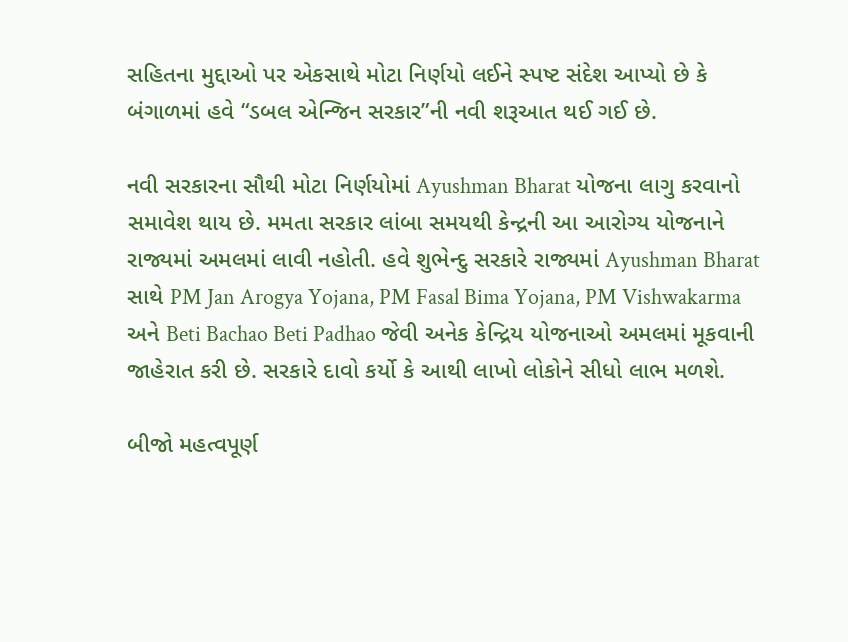સહિતના મુદ્દાઓ પર એકસાથે મોટા નિર્ણયો લઈને સ્પષ્ટ સંદેશ આપ્યો છે કે બંગાળમાં હવે “ડબલ એન્જિન સરકાર”ની નવી શરૂઆત થઈ ગઈ છે.

નવી સરકારના સૌથી મોટા નિર્ણયોમાં Ayushman Bharat યોજના લાગુ કરવાનો સમાવેશ થાય છે. મમતા સરકાર લાંબા સમયથી કેન્દ્રની આ આરોગ્ય યોજનાને રાજ્યમાં અમલમાં લાવી નહોતી. હવે શુભેન્દુ સરકારે રાજ્યમાં Ayushman Bharat સાથે PM Jan Arogya Yojana, PM Fasal Bima Yojana, PM Vishwakarma અને Beti Bachao Beti Padhao જેવી અનેક કેન્દ્રિય યોજનાઓ અમલમાં મૂકવાની જાહેરાત કરી છે. સરકારે દાવો કર્યો કે આથી લાખો લોકોને સીધો લાભ મળશે.

બીજો મહત્વપૂર્ણ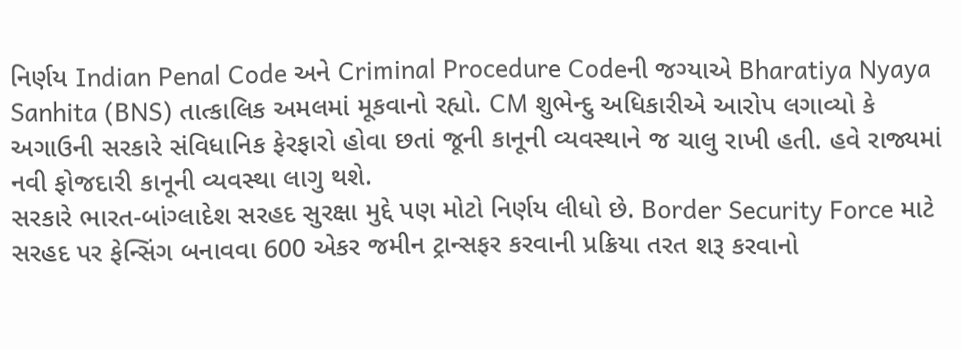નિર્ણય Indian Penal Code અને Criminal Procedure Codeની જગ્યાએ Bharatiya Nyaya Sanhita (BNS) તાત્કાલિક અમલમાં મૂકવાનો રહ્યો. CM શુભેન્દુ અધિકારીએ આરોપ લગાવ્યો કે અગાઉની સરકારે સંવિધાનિક ફેરફારો હોવા છતાં જૂની કાનૂની વ્યવસ્થાને જ ચાલુ રાખી હતી. હવે રાજ્યમાં નવી ફોજદારી કાનૂની વ્યવસ્થા લાગુ થશે.
સરકારે ભારત-બાંગ્લાદેશ સરહદ સુરક્ષા મુદ્દે પણ મોટો નિર્ણય લીધો છે. Border Security Force માટે સરહદ પર ફેન્સિંગ બનાવવા 600 એકર જમીન ટ્રાન્સફર કરવાની પ્રક્રિયા તરત શરૂ કરવાનો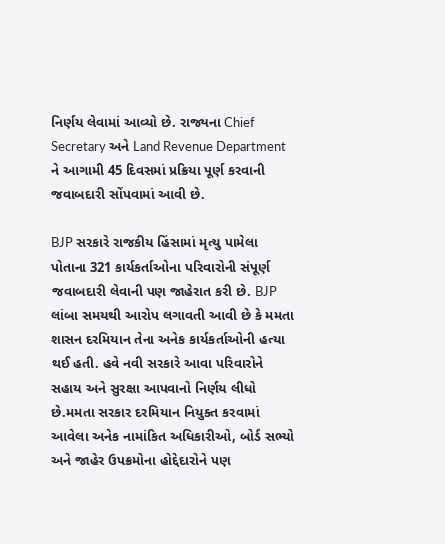નિર્ણય લેવામાં આવ્યો છે. રાજ્યના Chief Secretary અને Land Revenue Department ને આગામી 45 દિવસમાં પ્રક્રિયા પૂર્ણ કરવાની જવાબદારી સોંપવામાં આવી છે.

BJP સરકારે રાજકીય હિંસામાં મૃત્યુ પામેલા પોતાના 321 કાર્યકર્તાઓના પરિવારોની સંપૂર્ણ જવાબદારી લેવાની પણ જાહેરાત કરી છે. BJP લાંબા સમયથી આરોપ લગાવતી આવી છે કે મમતા શાસન દરમિયાન તેના અનેક કાર્યકર્તાઓની હત્યા થઈ હતી. હવે નવી સરકારે આવા પરિવારોને સહાય અને સુરક્ષા આપવાનો નિર્ણય લીધો છે.મમતા સરકાર દરમિયાન નિયુક્ત કરવામાં આવેલા અનેક નામાંકિત અધિકારીઓ, બોર્ડ સભ્યો અને જાહેર ઉપક્રમોના હોદ્દેદારોને પણ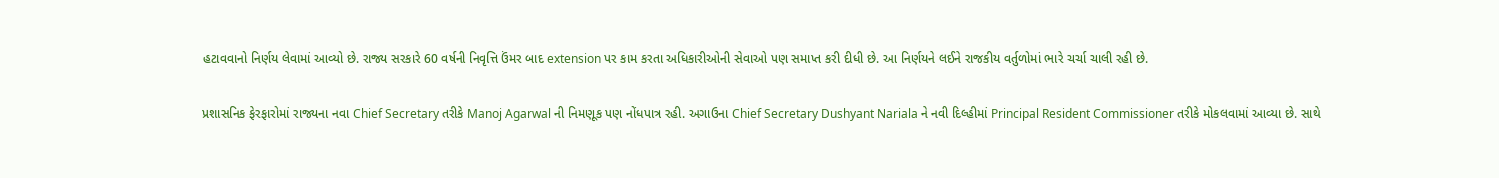હટાવવાનો નિર્ણય લેવામાં આવ્યો છે. રાજ્ય સરકારે 60 વર્ષની નિવૃત્તિ ઉંમર બાદ extension પર કામ કરતા અધિકારીઓની સેવાઓ પણ સમાપ્ત કરી દીધી છે. આ નિર્ણયને લઈને રાજકીય વર્તુળોમાં ભારે ચર્ચા ચાલી રહી છે.

પ્રશાસનિક ફેરફારોમાં રાજ્યના નવા Chief Secretary તરીકે Manoj Agarwal ની નિમણૂક પણ નોંધપાત્ર રહી. અગાઉના Chief Secretary Dushyant Nariala ને નવી દિલ્હીમાં Principal Resident Commissioner તરીકે મોકલવામાં આવ્યા છે. સાથે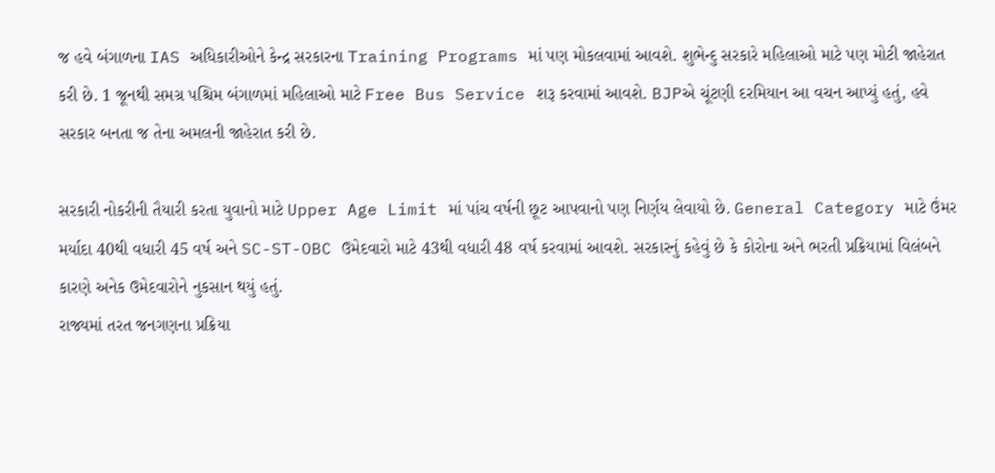જ હવે બંગાળના IAS અધિકારીઓને કેન્દ્ર સરકારના Training Programs માં પણ મોકલવામાં આવશે. શુભેન્દુ સરકારે મહિલાઓ માટે પણ મોટી જાહેરાત કરી છે. 1 જૂનથી સમગ્ર પશ્ચિમ બંગાળમાં મહિલાઓ માટે Free Bus Service શરૂ કરવામાં આવશે. BJPએ ચૂંટણી દરમિયાન આ વચન આપ્યું હતું, હવે સરકાર બનતા જ તેના અમલની જાહેરાત કરી છે.

સરકારી નોકરીની તૈયારી કરતા યુવાનો માટે Upper Age Limit માં પાંચ વર્ષની છૂટ આપવાનો પણ નિર્ણય લેવાયો છે. General Category માટે ઉંમર મર્યાદા 40થી વધારી 45 વર્ષ અને SC-ST-OBC ઉમેદવારો માટે 43થી વધારી 48 વર્ષ કરવામાં આવશે. સરકારનું કહેવું છે કે કોરોના અને ભરતી પ્રક્રિયામાં વિલંબને કારણે અનેક ઉમેદવારોને નુકસાન થયું હતું.
રાજ્યમાં તરત જનગણના પ્રક્રિયા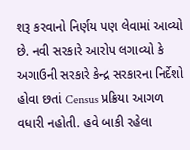શરૂ કરવાનો નિર્ણય પણ લેવામાં આવ્યો છે. નવી સરકારે આરોપ લગાવ્યો કે અગાઉની સરકારે કેન્દ્ર સરકારના નિર્દેશો હોવા છતાં Census પ્રક્રિયા આગળ વધારી નહોતી. હવે બાકી રહેલા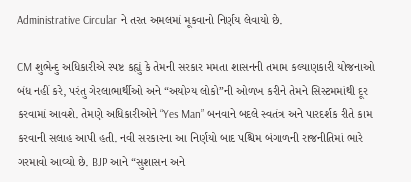Administrative Circular ને તરત અમલમાં મૂકવાનો નિર્ણય લેવાયો છે.

CM શુભેન્દુ અધિકારીએ સ્પષ્ટ કહ્યું કે તેમની સરકાર મમતા શાસનની તમામ કલ્યાણકારી યોજનાઓ બંધ નહીં કરે, પરંતુ ગેરલાભાર્થીઓ અને “અયોગ્ય લોકો”ની ઓળખ કરીને તેમને સિસ્ટમમાંથી દૂર કરવામાં આવશે. તેમણે અધિકારીઓને “Yes Man” બનવાને બદલે સ્વતંત્ર અને પારદર્શક રીતે કામ કરવાની સલાહ આપી હતી. નવી સરકારના આ નિર્ણયો બાદ પશ્ચિમ બંગાળની રાજનીતિમાં ભારે ગરમાવો આવ્યો છે. BJP આને “સુશાસન અને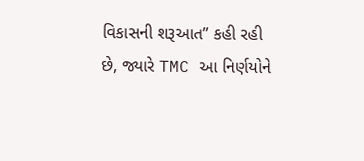વિકાસની શરૂઆત” કહી રહી છે, જ્યારે TMC આ નિર્ણયોને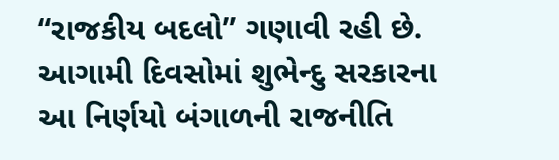“રાજકીય બદલો” ગણાવી રહી છે. આગામી દિવસોમાં શુભેન્દુ સરકારના આ નિર્ણયો બંગાળની રાજનીતિ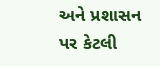અને પ્રશાસન પર કેટલી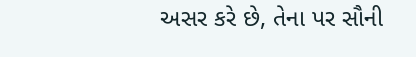અસર કરે છે, તેના પર સૌની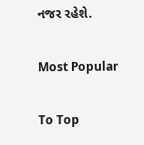નજર રહેશે.

Most Popular

To Top